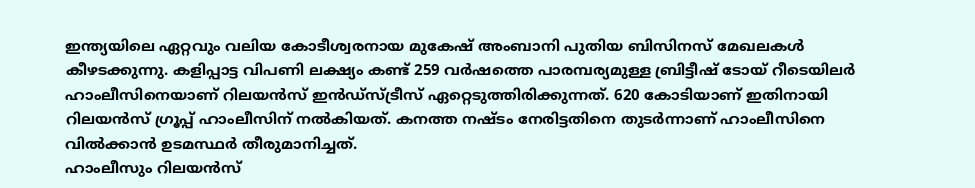ഇന്ത്യയിലെ ഏറ്റവും വലിയ കോടീശ്വരനായ മുകേഷ് അംബാനി പുതിയ ബിസിനസ് മേഖലകൾ കീഴടക്കുന്നു. കളിപ്പാട്ട വിപണി ലക്ഷ്യം കണ്ട് 259 വർഷത്തെ പാരമ്പര്യമുള്ള ബ്രിട്ടീഷ് ടോയ് റീടെയിലർ ഹാംലീസിനെയാണ് റിലയൻസ് ഇൻഡ്സ്ട്രീസ് ഏറ്റെടുത്തിരിക്കുന്നത്. 620 കോടിയാണ് ഇതിനായി റിലയൻസ് ഗ്രൂപ്പ് ഹാംലീസിന് നൽകിയത്. കനത്ത നഷ്ടം നേരിട്ടതിനെ തുടർന്നാണ് ഹാംലീസിനെ വിൽക്കാൻ ഉടമസ്ഥർ തീരുമാനിച്ചത്.
ഹാംലീസും റിലയൻസ്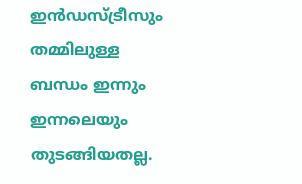ഇൻഡസ്ട്രീസും തമ്മിലുള്ള ബന്ധം ഇന്നും ഇന്നലെയും തുടങ്ങിയതല്ല.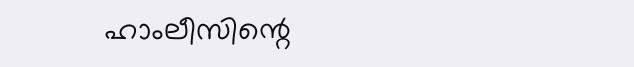ഹാംലീസിന്റെ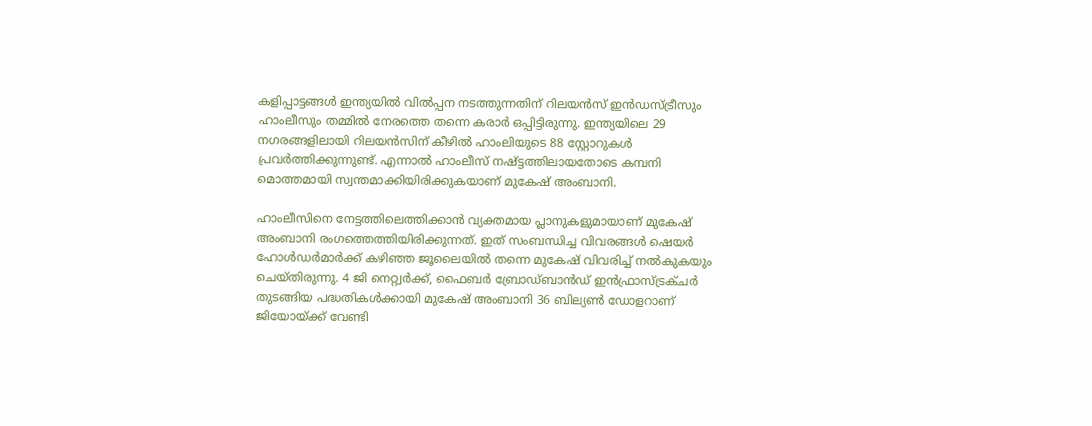കളിപ്പാട്ടങ്ങൾ ഇന്ത്യയിൽ വിൽപ്പന നടത്തുന്നതിന് റിലയൻസ് ഇൻഡസ്ട്രീസും ഹാംലീസും തമ്മിൽ നേരത്തെ തന്നെ കരാർ ഒപ്പിട്ടിരുന്നു. ഇന്ത്യയിലെ 29 നഗരങ്ങളിലായി റിലയൻസിന് കീഴിൽ ഹാംലിയുടെ 88 സ്റ്റോറുകൾ പ്രവർത്തിക്കുന്നുണ്ട്. എന്നാൽ ഹാംലീസ് നഷ്ട്ടത്തിലായതോടെ കമ്പനി മൊത്തമായി സ്വന്തമാക്കിയിരിക്കുകയാണ് മുകേഷ് അംബാനി.

ഹാംലീസിനെ നേട്ടത്തിലെത്തിക്കാൻ വ്യക്തമായ പ്ലാനുകളുമായാണ് മുകേഷ് അംബാനി രംഗത്തെത്തിയിരിക്കുന്നത്. ഇത് സംബന്ധിച്ച വിവരങ്ങൾ ഷെയർ ഹോൾഡർമാർക്ക് കഴിഞ്ഞ ജൂലൈയിൽ തന്നെ മുകേഷ് വിവരിച്ച് നൽകുകയും ചെയ്തിരുന്നു. 4 ജി നെറ്റ്വർക്ക്, ഫൈബർ ബ്രോഡ്ബാൻഡ് ഇൻഫ്രാസ്ട്രക്ചർ തുടങ്ങിയ പദ്ധതികൾക്കായി മുകേഷ് അംബാനി 36 ബില്യൺ ഡോളറാണ് ജിയോയ്ക്ക് വേണ്ടി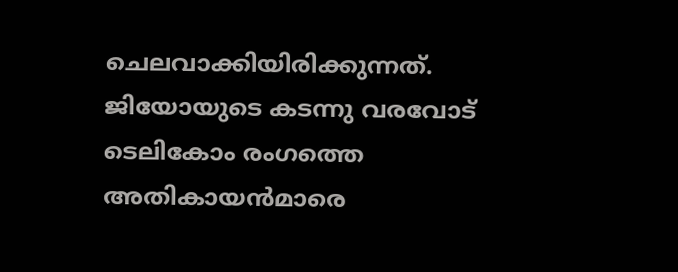ചെലവാക്കിയിരിക്കുന്നത്. ജിയോയുടെ കടന്നു വരവോട് ടെലികോം രംഗത്തെ അതികായൻമാരെ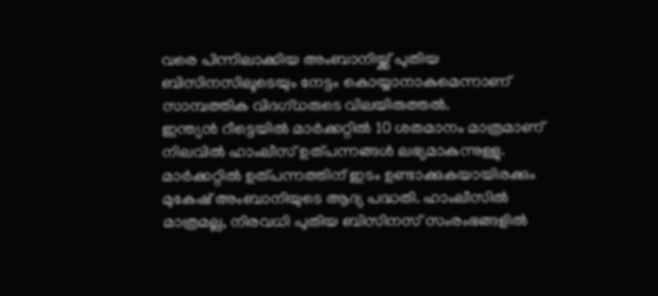വരെ പിന്നിലാക്കിയ അംബാനിയ്ക്ക് പുതിയ ബിസിനസിലൂടെയും നേട്ടം കൊയ്യാനാകുമെന്നാണ് സാമ്പത്തിക വിദഗ്ധരുടെ വിലയിരുത്തൽ.
ഇന്ത്യൻ റീട്ടെയിൽ മാർക്കറ്റിൽ 10 ശതമാനം മാത്രമാണ് നിലവിൽ ഹാംലീസ് ഉത്പന്നങ്ങൾ ലഭ്യമാകുന്നുള്ളു. മാർക്കറ്റിൽ ഉത്പന്നത്തിന് ഇടം ഉണ്ടാക്കുകയായിരക്കും മുകേഷ് അംബാനിയുടെ ആദ്യ പദ്ധതി. ഹാംലീസിൽ മാത്രമല്ല, നിരവധി പുതിയ ബിസിനസ് സംരംഭങ്ങളിൽ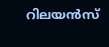റിലയൻസ്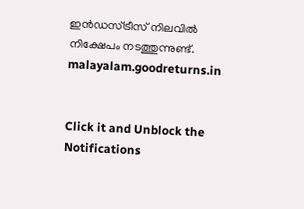ഇൻഡസ്ട്രീസ് നിലവിൽ നിക്ഷേപം നടത്തുന്നുണ്ട്.
malayalam.goodreturns.in


Click it and Unblock the Notifications